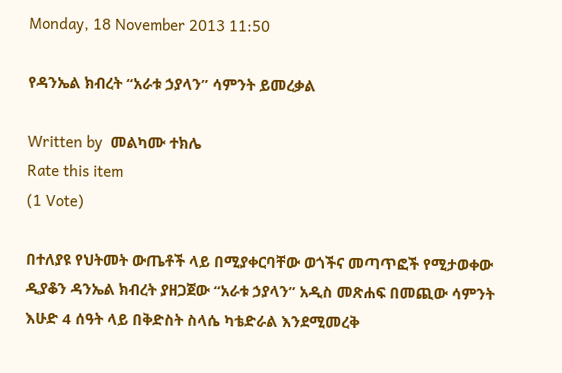Monday, 18 November 2013 11:50

የዳንኤል ክብረት “አራቱ ኃያላን” ሳምንት ይመረቃል

Written by  መልካሙ ተክሌ
Rate this item
(1 Vote)

በተለያዩ የህትመት ውጤቶች ላይ በሚያቀርባቸው ወጎችና መጣጥፎች የሚታወቀው ዲያቆን ዳንኤል ክብረት ያዘጋጀው “አራቱ ኃያላን” አዲስ መጽሐፍ በመጪው ሳምንት እሁድ 4 ሰዓት ላይ በቅድስት ስላሴ ካቴድራል እንደሚመረቅ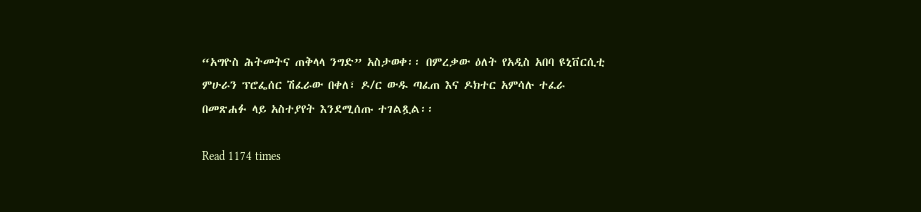“አግዮስ ሕትመትና ጠቅላላ ንግድ” አስታወቀ፡፡ በምረቃው ዕለት የአዲስ አበባ ዩኒቨርሲቲ ምሁራን ፕሮፌሰር ሽፈራው በቀለ፣ ዶ/ር ውዱ ጣፈጠ እና ዶክተር አምሳሉ ተፈራ በመጽሐፉ ላይ አስተያየት እንደሚሰጡ ተገልጿል፡፡

Read 1174 times